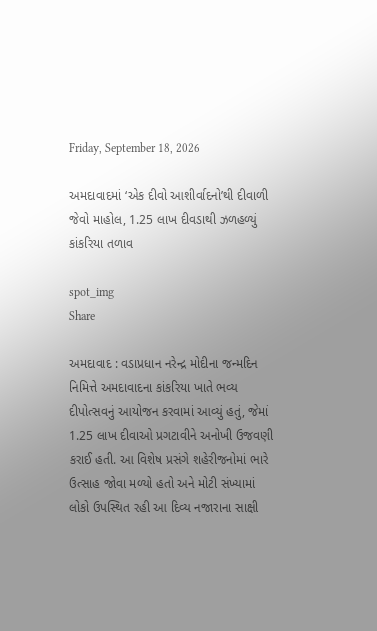Friday, September 18, 2026

અમદાવાદમાં ‘એક દીવો આશીર્વાદનો’થી દીવાળી જેવો માહોલ, 1.25 લાખ દીવડાથી ઝળહળ્યું કાંકરિયા તળાવ

spot_img
Share

અમદાવાદ : વડાપ્રધાન નરેન્દ્ર મોદીના જન્મદિન નિમિત્તે અમદાવાદના કાંકરિયા ખાતે ભવ્ય દીપોત્સવનું આયોજન કરવામાં આવ્યું હતું, જેમાં 1.25 લાખ દીવાઓ પ્રગટાવીને અનોખી ઉજવણી કરાઈ હતી. આ વિશેષ પ્રસંગે શહેરીજનોમાં ભારે ઉત્સાહ જોવા મળ્યો હતો અને મોટી સંખ્યામાં લોકો ઉપસ્થિત રહી આ દિવ્ય નજારાના સાક્ષી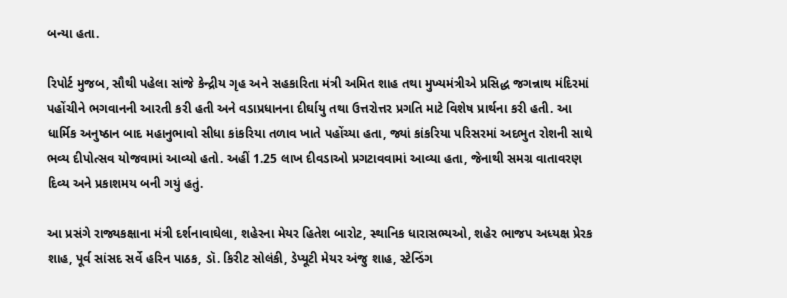બન્યા હતા.

રિપોર્ટ મુજબ, સૌથી પહેલા સાંજે કેન્દ્રીય ગૃહ અને સહકારિતા મંત્રી અમિત શાહ તથા મુખ્યમંત્રીએ પ્રસિદ્ધ જગન્નાથ મંદિરમાં પહોંચીને ભગવાનની આરતી કરી હતી અને વડાપ્રધાનના દીર્ઘાયુ તથા ઉત્તરોત્તર પ્રગતિ માટે વિશેષ પ્રાર્થના કરી હતી. આ ધાર્મિક અનુષ્ઠાન બાદ મહાનુભાવો સીધા કાંકરિયા તળાવ ખાતે પહોંચ્યા હતા, જ્યાં કાંકરિયા પરિસરમાં અદભુત રોશની સાથે ભવ્ય દીપોત્સવ યોજવામાં આવ્યો હતો. અહીં 1.25 લાખ દીવડાઓ પ્રગટાવવામાં આવ્યા હતા, જેનાથી સમગ્ર વાતાવરણ દિવ્ય અને પ્રકાશમય બની ગયું હતું.

આ પ્રસંગે રાજ્યકક્ષાના મંત્રી દર્શનાવાઘેલા, શહેરના મેયર હિતેશ બારોટ, સ્થાનિક ધારાસભ્યઓ, શહેર ભાજપ અધ્યક્ષ પ્રેરક શાહ, પૂર્વ સાંસદ સર્વે હરિન પાઠક, ડૉ. કિરીટ સોલંકી, ડેપ્યૂટી મેયર અંજુ શાહ, સ્ટેન્ડિંગ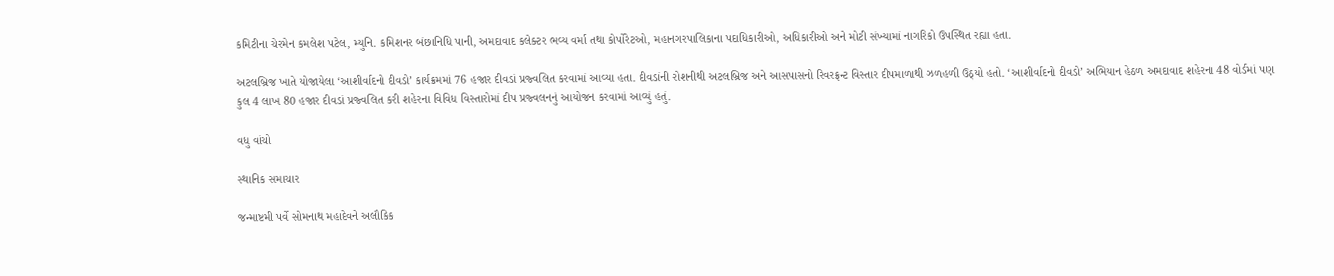કમિટીના ચેરમેન કમલેશ પટેલ, મ્યુનિ. કમિશનર બંછાનિધિ પાની, અમદાવાદ કલેક્ટર ભવ્ય વર્મા તથા કોર્પોરેટઓ, મહાનગરપાલિકાના પદાધિકારીઓ, અધિકારીઓ અને મોટી સંખ્યામાં નાગરિકો ઉપસ્થિત રહ્યા હતા.

અટલબ્રિજ ખાતે યોજાયેલા ‘આશીર્વાદનો દીવડો’ કાર્યક્રમમાં 76 હજાર દીવડાં પ્રજ્વલિત કરવામાં આવ્યા હતા. દીવડાંની રોશનીથી અટલબ્રિજ અને આસપાસનો રિવરફ્રન્ટ વિસ્તાર દીપમાળાથી ઝળહળી ઉઠ્યો હતો. ‘આશીર્વાદનો દીવડો’ અભિયાન હેઠળ અમદાવાદ શહેરના 48 વોર્ડમાં પણ કુલ 4 લાખ 80 હજાર દીવડાં પ્રજ્વલિત કરી શહેરના વિવિધ વિસ્તારોમાં દીપ પ્રજ્વલનનું આયોજન કરવામાં આવ્યું હતું.

વધુ વાંચો

સ્થાનિક સમાચાર

જન્માષ્ટમી પર્વે સોમનાથ મહાદેવને અલૌકિક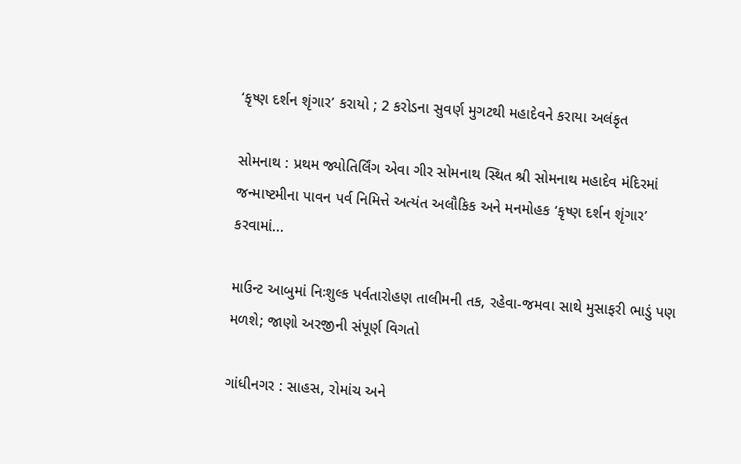‘કૃષ્ણ દર્શન શૃંગાર’ કરાયો ; 2 કરોડના સુવર્ણ મુગટથી મહાદેવને કરાયા અલંકૃત

સોમનાથ : પ્રથમ જ્યોતિર્લિંગ એવા ગીર સોમનાથ સ્થિત શ્રી સોમનાથ મહાદેવ મંદિરમાં જન્માષ્ટમીના પાવન પર્વ નિમિત્તે અત્યંત અલૌકિક અને મનમોહક ‘કૃષ્ણ દર્શન શૃંગાર’ કરવામાં...

માઉન્ટ આબુમાં નિઃશુલ્ક પર્વતારોહણ તાલીમની તક, રહેવા-જમવા સાથે મુસાફરી ભાડું પણ મળશે; જાણો અરજીની સંપૂર્ણ વિગતો

ગાંધીનગર : સાહસ, રોમાંચ અને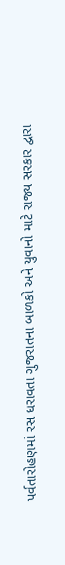પર્વતારોહણમાં રસ ધરાવતા ગુજરાતના બાળકો અને યુવાનો માટે રાજ્ય સરકાર દ્વારા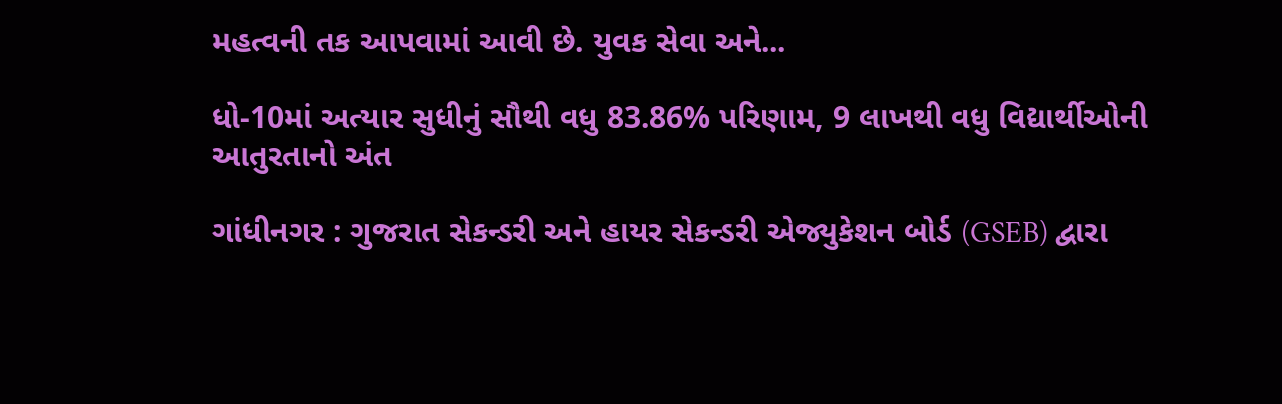મહત્વની તક આપવામાં આવી છે. યુવક સેવા અને...

ધો-10માં અત્યાર સુધીનું સૌથી વધુ 83.86% પરિણામ, 9 લાખથી વધુ વિદ્યાર્થીઓની આતુરતાનો અંત

ગાંધીનગર : ગુજરાત સેકન્ડરી અને હાયર સેકન્ડરી એજ્યુકેશન બોર્ડ (GSEB) દ્વારા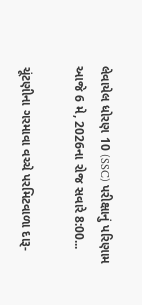લેવાયેલ ધોરણ 10 (SSC) પરીક્ષાનું પરિણામ આજે 6 મે, 2026ના રોજ સવારે 8:00...

ચૂંટણીના ગરમાવા વચ્ચે પરમિટવાળા દારૂ-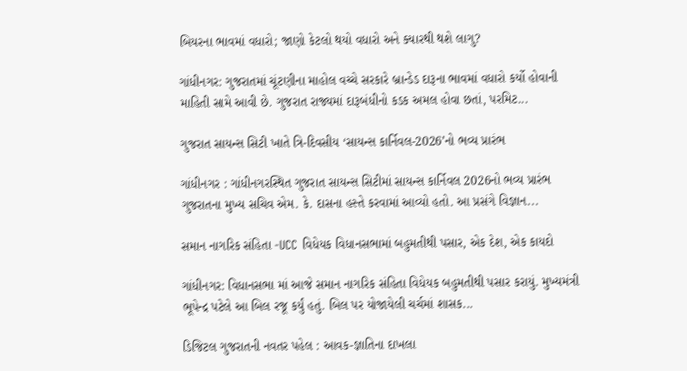બિયરના ભાવમાં વધારો; જાણો કેટલો થયો વધારો અને ક્યારથી થશે લાગુ?

ગાંધીનગર: ગુજરાતમાં ચૂંટણીના માહોલ વચ્ચે સરકારે બ્રાન્ડેડ દારૂના ભાવમાં વધારો કર્યો હોવાની માહિતી સામે આવી છે. ગુજરાત રાજ્યમાં દારૂબંધીનો કડક અમલ હોવા છતાં, પરમિટ...

ગુજરાત સાયન્સ સિટી ખાતે ત્રિ-દિવસીય ‘સાયન્સ કાર્નિવલ-2026’નો ભવ્ય પ્રારંભ

ગાંધીનગર : ગાંધીનગરસ્થિત ગુજરાત સાયન્સ સિટીમાં સાયન્સ કાર્નિવલ 2026નો ભવ્ય પ્રારંભ ગુજરાતના મુખ્ય સચિવ એમ. કે. દાસના હસ્તે કરવામાં આવ્યો હતો. આ પ્રસંગે વિજ્ઞાન...

સમાન નાગરિક સંહિતા -UCC વિધેયક વિધાનસભામાં બહુમતીથી પસાર, એક દેશ, એક કાયદો

ગાંધીનગર: વિધાનસભા માં આજે સમાન નાગરિક સંહિતા વિધેયક બહુમતીથી પસાર કરાયું. મુખ્યમંત્રી ભૂપેન્દ્ર પટેલે આ બિલ રજૂ કર્યું હતું. બિલ પર યોજાયેલી ચર્ચમાં શાસક...

ડિજિટલ ગુજરાતની નવતર પહેલ : આવક-જ્ઞાતિના દાખલા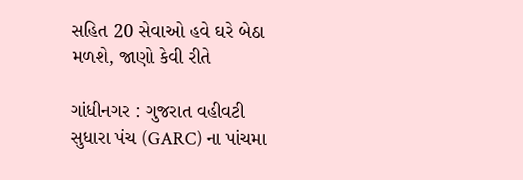સહિત 20 સેવાઓ હવે ઘરે બેઠા મળશે, જાણો કેવી રીતે

ગાંધીનગર : ગુજરાત વહીવટી સુધારા પંચ (GARC) ના પાંચમા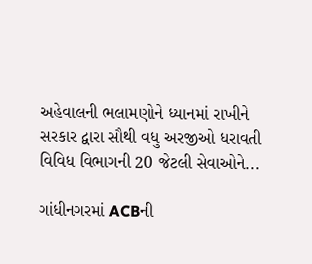અહેવાલની ભલામણોને ધ્યાનમાં રાખીને સરકાર દ્વારા સૌથી વધુ અરજીઓ ધરાવતી વિવિધ વિભાગની 20 જેટલી સેવાઓને...

ગાંધીનગરમાં ACBની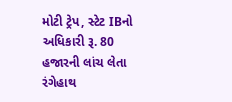મોટી ટ્રેપ, સ્ટેટ IBનો અધિકારી રૂ. 80 હજારની લાંચ લેતા રંગેહાથ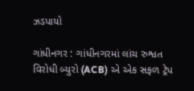ઝડપાયો

ગાંધીનગર : ગાંધીનગરમાં લાંચ રુશ્વત વિરોધી બ્યુરો (ACB) એ એક સફળ ટ્રેપ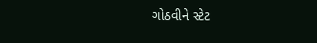ગોઠવીને સ્ટેટ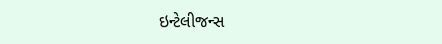ઇન્ટેલીજન્સ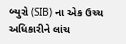બ્યુરો (SIB) ના એક ઉચ્ચ અધિકારીને લાંચ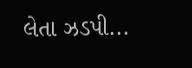લેતા ઝડપી...